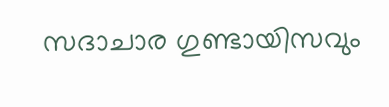സദാചാര ഗുണ്ടായിസവും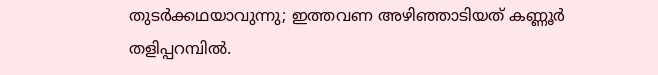തുടര്‍ക്കഥയാവുന്നു; ഇത്തവണ അഴിഞ്ഞാടിയത് കണ്ണൂര്‍ തളിപ്പറമ്പില്‍.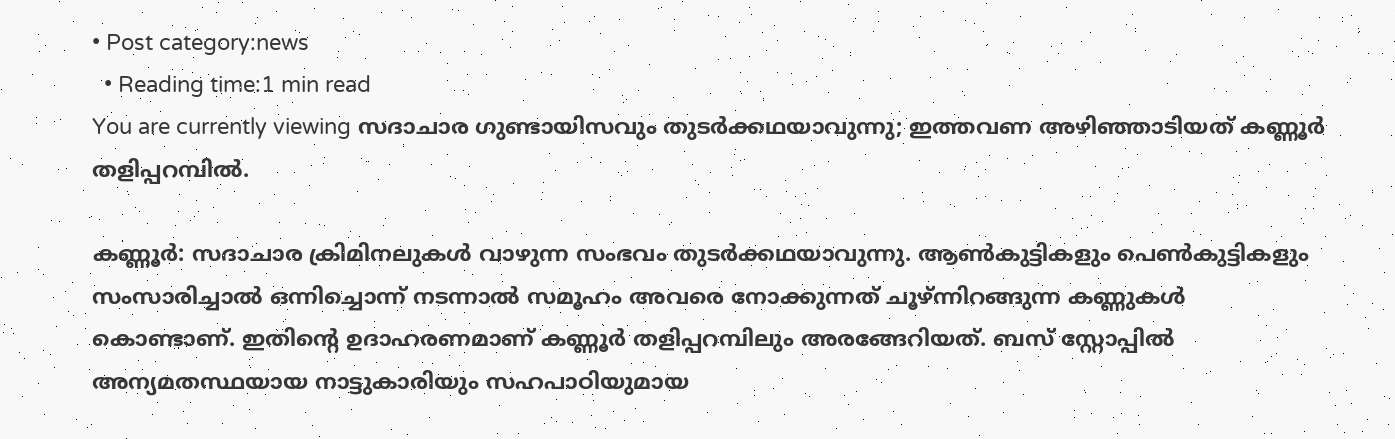• Post category:news
  • Reading time:1 min read
You are currently viewing സദാചാര ഗുണ്ടായിസവും തുടര്‍ക്കഥയാവുന്നു; ഇത്തവണ അഴിഞ്ഞാടിയത് കണ്ണൂര്‍ തളിപ്പറമ്പില്‍.

കണ്ണൂര്‍: സദാചാര ക്രിമിനലുകള്‍ വാഴുന്ന സംഭവം തുടര്‍ക്കഥയാവുന്നു. ആണ്‍കുട്ടികളും പെണ്‍കുട്ടികളും സംസാരിച്ചാല്‍ ഒന്നിച്ചൊന്ന് നടന്നാല്‍ സമൂഹം അവരെ നോക്കുന്നത് ചൂഴ്ന്നിറങ്ങുന്ന കണ്ണുകള്‍ കൊണ്ടാണ്. ഇതിന്റെ ഉദാഹരണമാണ് കണ്ണൂര്‍ തളിപ്പറമ്പിലും അരങ്ങേറിയത്. ബസ് സ്റ്റോപ്പില്‍ അന്യമതസ്ഥയായ നാട്ടുകാരിയും സഹപാഠിയുമായ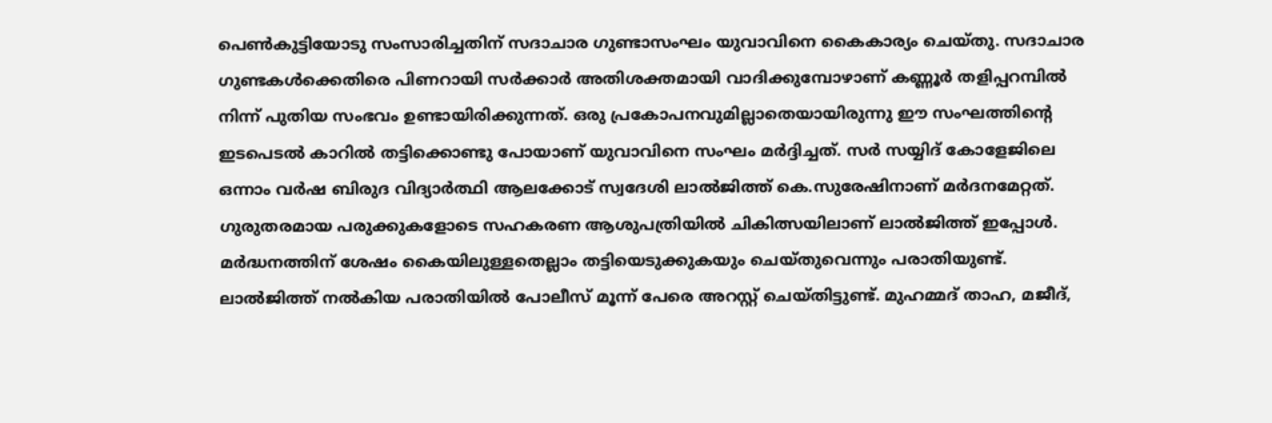പെണ്‍കുട്ടിയോടു സംസാരിച്ചതിന് സദാചാര ഗുണ്ടാസംഘം യുവാവിനെ കൈകാര്യം ചെയ്തു. സദാചാര ഗുണ്ടകള്‍ക്കെതിരെ പിണറായി സര്‍ക്കാര്‍ അതിശക്തമായി വാദിക്കുമ്പോഴാണ് കണ്ണൂര്‍ തളിപ്പറമ്പില്‍ നിന്ന് പുതിയ സംഭവം ഉണ്ടായിരിക്കുന്നത്. ഒരു പ്രകോപനവുമില്ലാതെയായിരുന്നു ഈ സംഘത്തിന്റെ ഇടപെടല്‍ കാറില്‍ തട്ടിക്കൊണ്ടു പോയാണ് യുവാവിനെ സംഘം മര്‍ദ്ദിച്ചത്. സര്‍ സയ്യിദ് കോളേജിലെ ഒന്നാം വര്‍ഷ ബിരുദ വിദ്യാര്‍ത്ഥി ആലക്കോട് സ്വദേശി ലാല്‍ജിത്ത് കെ.സുരേഷിനാണ് മര്‍ദനമേറ്റത്. ഗുരുതരമായ പരുക്കുകളോടെ സഹകരണ ആശുപത്രിയില്‍ ചികിത്സയിലാണ് ലാല്‍ജിത്ത് ഇപ്പോള്‍. മര്‍ദ്ധനത്തിന് ശേഷം കൈയിലുള്ളതെല്ലാം തട്ടിയെടുക്കുകയും ചെയ്തുവെന്നും പരാതിയുണ്ട്. ലാല്‍ജിത്ത് നല്‍കിയ പരാതിയില്‍ പോലീസ് മൂന്ന് പേരെ അറസ്റ്റ് ചെയ്തിട്ടുണ്ട്. മുഹമ്മദ് താഹ, മജീദ്,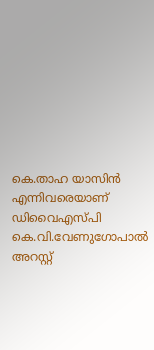കെ.താഹ യാസിന്‍ എന്നിവരെയാണ് ഡിവൈഎസ്പി കെ.വി.വേണുഗോപാല്‍ അറസ്റ്റ്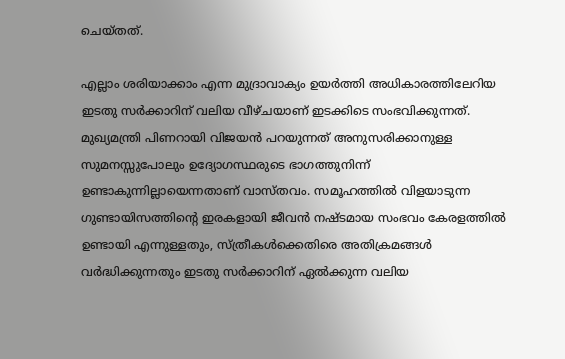ചെയ്തത്.

എല്ലാം ശരിയാക്കാം എന്ന മുദ്രാവാക്യം ഉയര്‍ത്തി അധികാരത്തിലേറിയ ഇടതു സര്‍ക്കാറിന് വലിയ വീഴ്ചയാണ് ഇടക്കിടെ സംഭവിക്കുന്നത്. മുഖ്യമന്ത്രി പിണറായി വിജയന്‍ പറയുന്നത് അനുസരിക്കാനുള്ള സുമനസ്സുപോലും ഉദ്യോഗസ്ഥരുടെ ഭാഗത്തുനിന്ന് ഉണ്ടാകുന്നില്ലായെന്നതാണ് വാസ്തവം. സമൂഹത്തില്‍ വിളയാടുന്ന ഗുണ്ടായിസത്തിന്റെ ഇരകളായി ജീവന്‍ നഷ്ടമായ സംഭവം കേരളത്തില്‍ ഉണ്ടായി എന്നുള്ളതും, സ്ത്രീകള്‍ക്കെതിരെ അതിക്രമങ്ങള്‍ വര്‍ദ്ധിക്കുന്നതും ഇടതു സര്‍ക്കാറിന് ഏല്‍ക്കുന്ന വലിയ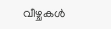വീഴ്ചകള്‍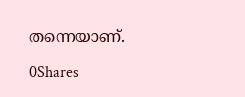തന്നെയാണ്.

0Shares